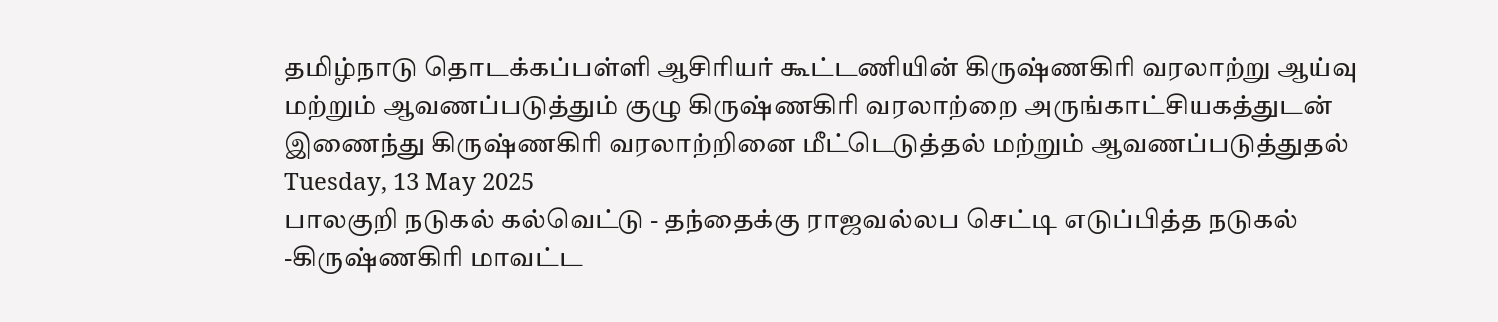தமிழ்நாடு தொடக்கப்பள்ளி ஆசிரியர் கூட்டணியின் கிருஷ்ணகிரி வரலாற்று ஆய்வு மற்றும் ஆவணப்படுத்தும் குழு கிருஷ்ணகிரி வரலாற்றை அருங்காட்சியகத்துடன் இணைந்து கிருஷ்ணகிரி வரலாற்றினை மீட்டெடுத்தல் மற்றும் ஆவணப்படுத்துதல்
Tuesday, 13 May 2025
பாலகுறி நடுகல் கல்வெட்டு - தந்தைக்கு ராஜவல்லப செட்டி எடுப்பித்த நடுகல் -கிருஷ்ணகிரி மாவட்ட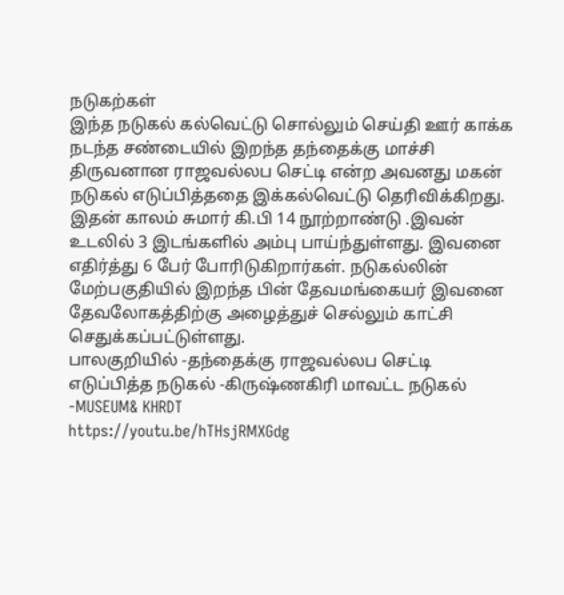நடுகற்கள்
இந்த நடுகல் கல்வெட்டு சொல்லும் செய்தி ஊர் காக்க நடந்த சண்டையில் இறந்த தந்தைக்கு மாச்சி திருவனான ராஜவல்லப செட்டி என்ற அவனது மகன் நடுகல் எடுப்பித்ததை இக்கல்வெட்டு தெரிவிக்கிறது. இதன் காலம் சுமார் கி.பி 14 நூற்றாண்டு .இவன் உடலில் 3 இடங்களில் அம்பு பாய்ந்துள்ளது. இவனை எதிர்த்து 6 பேர் போரிடுகிறார்கள். நடுகல்லின் மேற்பகுதியில் இறந்த பின் தேவமங்கையர் இவனை தேவலோகத்திற்கு அழைத்துச் செல்லும் காட்சி செதுக்கப்பட்டுள்ளது.
பாலகுறியில் -தந்தைக்கு ராஜவல்லப செட்டி எடுப்பித்த நடுகல் -கிருஷ்ணகிரி மாவட்ட நடுகல் -MUSEUM& KHRDT
https://youtu.be/hTHsjRMXGdg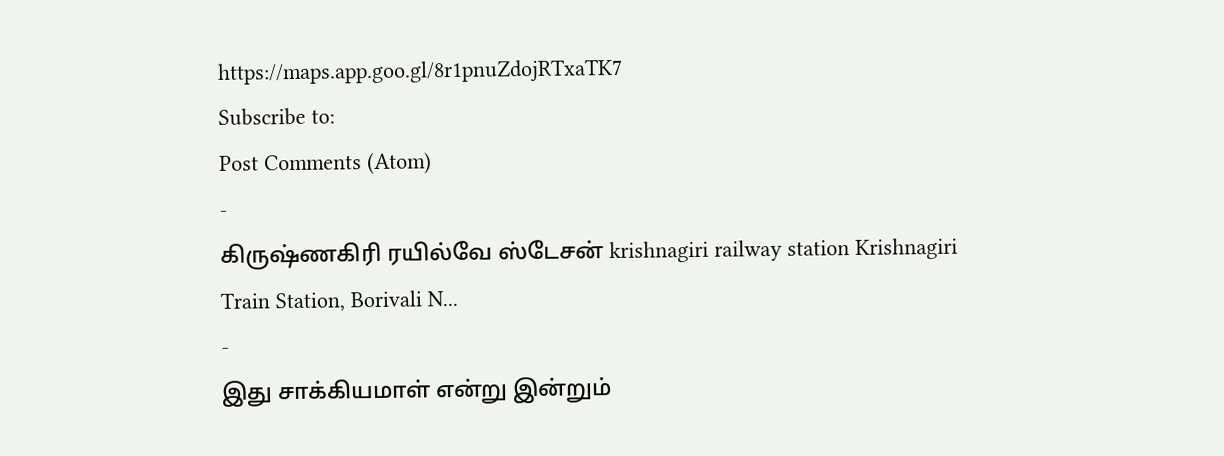https://maps.app.goo.gl/8r1pnuZdojRTxaTK7
Subscribe to:
Post Comments (Atom)
-
கிருஷ்ணகிரி ரயில்வே ஸ்டேசன் krishnagiri railway station Krishnagiri Train Station, Borivali N...
-
இது சாக்கியமாள் என்று இன்றும்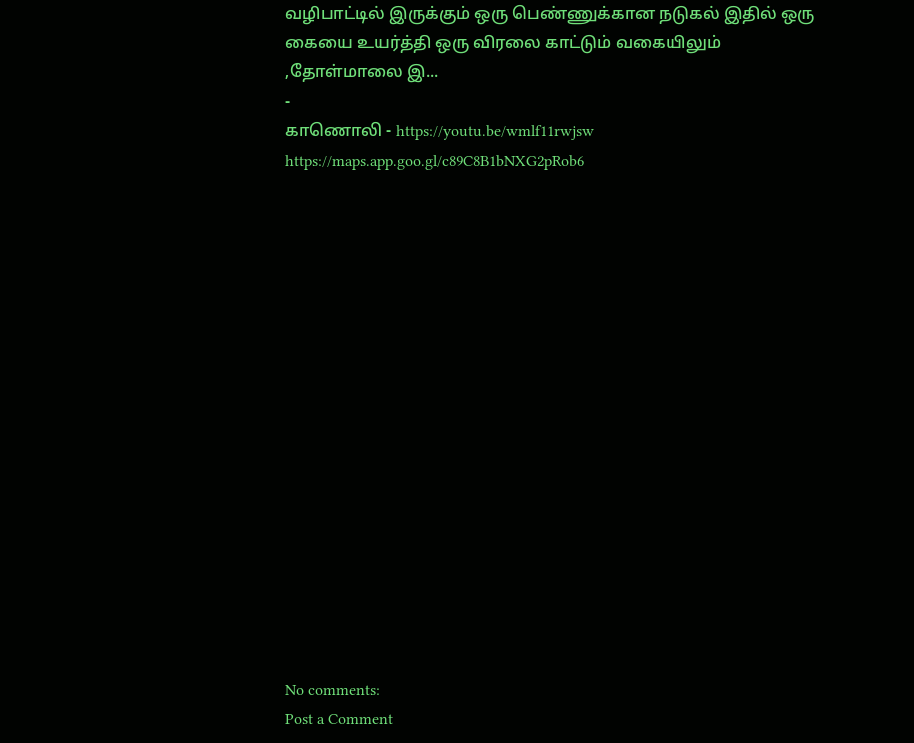வழிபாட்டில் இருக்கும் ஒரு பெண்ணுக்கான நடுகல் இதில் ஒரு கையை உயர்த்தி ஒரு விரலை காட்டும் வகையிலும் ,தோள்மாலை இ...
-
காணொலி - https://youtu.be/wmlf11rwjsw https://maps.app.goo.gl/c89C8B1bNXG2pRob6

















No comments:
Post a Comment